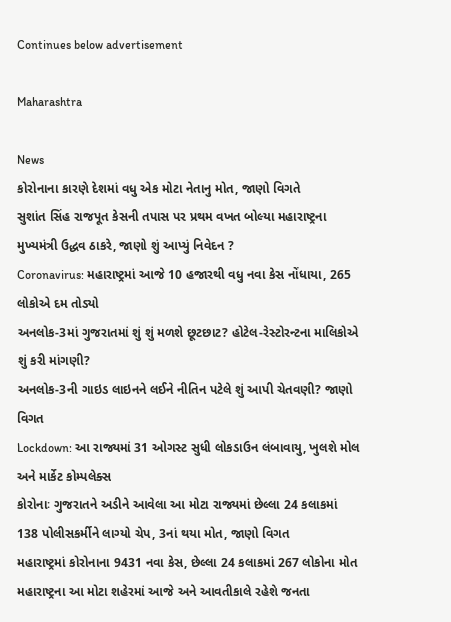Continues below advertisement

Maharashtra

News
કોરોનાના કારણે દેશમાં વધુ એક મોટા નેતાનુ મોત, જાણો વિગતે
સુશાંત સિંહ રાજપૂત કેસની તપાસ પર પ્રથમ વખત બોલ્યા મહારાષ્ટ્રના મુખ્યમંત્રી ઉદ્ધવ ઠાકરે, જાણો શું આપ્યું નિવેદન ?
Coronavirus: મહારાષ્ટ્રમાં આજે 10 હજારથી વધુ નવા કેસ નોંધાયા, 265 લોકોએ દમ તોડ્યો
અનલોક-3માં ગુજરાતમાં શું શું મળશે છૂટછાટ? હોટેલ-રેસ્ટોરન્ટના માલિકોએ શું કરી માંગણી?
અનલોક-3ની ગાઇડ લાઇનને લઈને નીતિન પટેલે શું આપી ચેતવણી? જાણો વિગત
Lockdown: આ રાજ્યમાં 31 ઓગસ્ટ સુધી લોકડાઉન લંબાવાયુ, ખુલશે મોલ અને માર્કેટ કોમ્પલેક્સ
કોરોનાઃ ગુજરાતને અડીને આવેલા આ મોટા રાજ્યમાં છેલ્લા 24 કલાકમાં 138 પોલીસકર્મીને લાગ્યો ચેપ, 3નાં થયા મોત, જાણો વિગત
મહારાષ્ટ્રમાં કોરોનાના 9431 નવા કેસ, છેલ્લા 24 કલાકમાં 267 લોકોના મોત
મહારાષ્ટ્રના આ મોટા શહેરમાં આજે અને આવતીકાલે રહેશે જનતા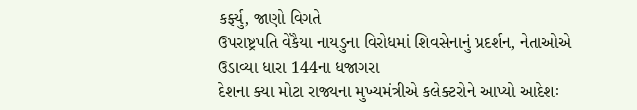કર્ફ્યુ, જાણો વિગતે
ઉપરાષ્ટ્રપતિ વેંકૈયા નાયડુના વિરોધમાં શિવસેનાનું પ્રદર્શન, નેતાઓએ ઉડાવ્યા ધારા 144ના ધજાગરા
દેશના ક્યા મોટા રાજ્યના મુખ્યમંત્રીએ કલેક્ટરોને આપ્યો આદેશઃ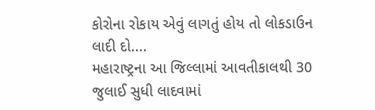કોરોના રોકાય એવું લાગતું હોય તો લોકડાઉન લાદી દો....
મહારાષ્ટ્રના આ જિલ્લામાં આવતીકાલથી 30 જુલાઈ સુધી લાદવામાં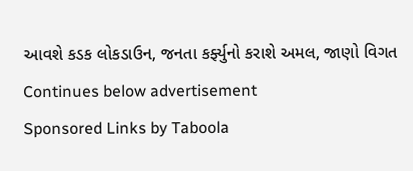આવશે કડક લોકડાઉન, જનતા કર્ફ્યુનો કરાશે અમલ, જાણો વિગત
Continues below advertisement
Sponsored Links by Taboola